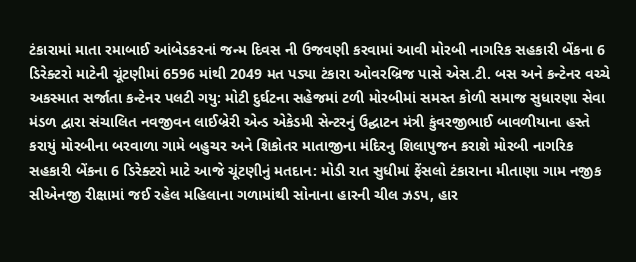ટંકારામાં માતા રમાબાઈ આંબેડકરનાં જન્મ દિવસ ની ઉજવણી કરવામાં આવી મોરબી નાગરિક સહકારી બેંકના 6 ડિરેક્ટરો માટેની ચૂંટણીમાં 6596 માંથી 2049 મત પડ્યા ટંકારા ઓવરબ્રિજ પાસે એસ.ટી. બસ અને કન્ટેનર વચ્ચે અકસ્માત સર્જાતા કન્ટેનર પલટી ગયુ: મોટી દુર્ઘટના સહેજમાં ટળી મોરબીમાં સમસ્ત કોળી સમાજ સુધારણા સેવા મંડળ દ્વારા સંચાલિત નવજીવન લાઈબ્રેરી એન્ડ એકેડમી સેન્ટરનું ઉદ્ઘાટન મંત્રી કુંવરજીભાઈ બાવળીયાના હસ્તે કરાયું મોરબીના બરવાળા ગામે બહુચર અને શિકોતર માતાજીના મંદિરનુ શિલાપુજન કરાશે મોરબી નાગરિક સહકારી બેંકના 6 ડિરેક્ટરો માટે આજે ચૂંટણીનું મતદાન: મોડી રાત સુધીમાં ફેંસલો ટંકારાના મીતાણા ગામ નજીક સીએનજી રીક્ષામાં જઈ રહેલ મહિલાના ગળામાંથી સોનાના હારની ચીલ ઝડપ, હાર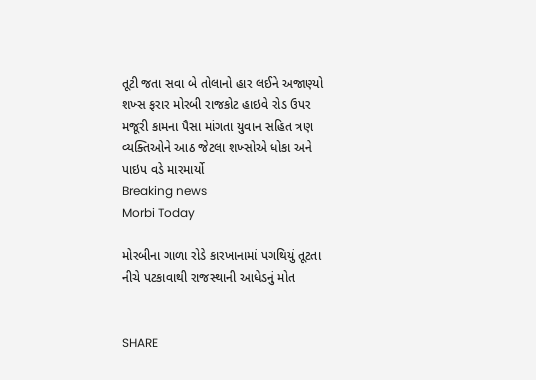તૂટી જતા સવા બે તોલાનો હાર લઈને અજાણ્યો શખ્સ ફરાર મોરબી રાજકોટ હાઇવે રોડ ઉપર મજૂરી કામના પૈસા માંગતા યુવાન સહિત ત્રણ વ્યક્તિઓને આઠ જેટલા શખ્સોએ ધોકા અને પાઇપ વડે મારમાર્યો
Breaking news
Morbi Today

મોરબીના ગાળા રોડે કારખાનામાં પગથિયું તૂટતા નીચે પટકાવાથી રાજસ્થાની આધેડનું મોત


SHARE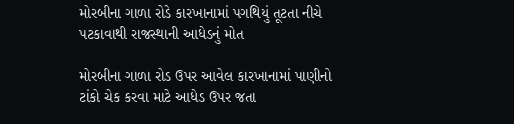મોરબીના ગાળા રોડે કારખાનામાં પગથિયું તૂટતા નીચે પટકાવાથી રાજસ્થાની આધેડનું મોત

મોરબીના ગાળા રોડ ઉપર આવેલ કારખાનામાં પાણીનો ટાંકો ચેક કરવા માટે આધેડ ઉપર જતા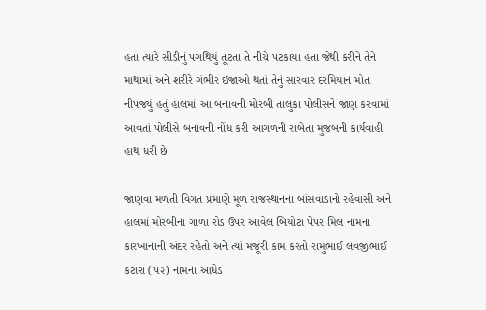હતા ત્યારે સીડીનું પગથિયું તૂટતા તે નીચે પટકાયા હતા જેથી કરીને તેને માથામાં અને શરીરે ગંભીર ઇજાઓ થતાં તેનું સારવાર દરમિયાન મોત નીપજયું હતું હાલમાં આ બનાવની મોરબી તાલુકા પોલીસને જાણ કરવામાં આવતાં પોલીસે બનાવની નોંધ કરી આગળની રાબેતા મુજબની કાર્યવાહી હાથ ધરી છે

જાણવા મળતી વિગત પ્રમાણે મૂળ રાજસ્થાનના બાંસવાડાનો રહેવાસી અને હાલમાં મોરબીના ગાળા રોડ ઉપર આવેલ બિયોટા પેપર મિલ નામના કારખાનાની અંદર રહેતો અને ત્યાં મજૂરી કામ કરતો રામુભાઈ લવજીભાઈ કટારા (૫૨) નામના આધેડ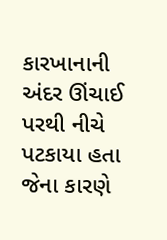કારખાનાની અંદર ઊંચાઈ પરથી નીચે પટકાયા હતા જેના કારણે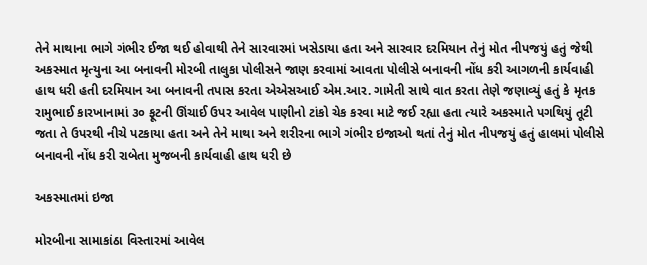તેને માથાના ભાગે ગંભીર ઈજા થઈ હોવાથી તેને સારવારમાં ખસેડાયા હતા અને સારવાર દરમિયાન તેનું મોત નીપજયું હતું જેથી અકસ્માત મૃત્યુના આ બનાવની મોરબી તાલુકા પોલીસને જાણ કરવામાં આવતા પોલીસે બનાવની નોંધ કરી આગળની કાર્યવાહી હાથ ધરી હતી દરમિયાન આ બનાવની તપાસ કરતા એએસઆઈ એમ.આર. ગામેતી સાથે વાત કરતા તેણે જણાવ્યું હતું કે મૃતક રામુભાઈ કારખાનામાં ૩૦ ફૂટની ઊંચાઈ ઉપર આવેલ પાણીનો ટાંકો ચેક કરવા માટે જઈ રહ્યા હતા ત્યારે અકસ્માતે પગથિયું તૂટી જતા તે ઉપરથી નીચે પટકાયા હતા અને તેને માથા અને શરીરના ભાગે ગંભીર ઇજાઓ થતાં તેનું મોત નીપજયું હતું હાલમાં પોલીસે બનાવની નોંધ કરી રાબેતા મુજબની કાર્યવાહી હાથ ધરી છે

અકસ્માતમાં ઇજા

મોરબીના સામાકાંઠા વિસ્તારમાં આવેલ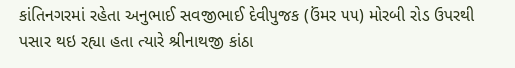કાંતિનગરમાં રહેતા અનુભાઈ સવજીભાઈ દેવીપુજક (ઉંમર ૫૫) મોરબી રોડ ઉપરથી પસાર થઇ રહ્યા હતા ત્યારે શ્રીનાથજી કાંઠા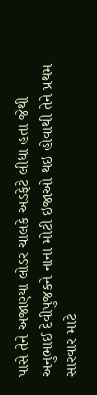પાસે તેને અજાણ્યા લોડર ચાલકે અડફેટે લીધા હતા જેથી અનુભાઈ દેવીપુજકને નાના મોટી ઇજાઓ થઇ હોવાથી તેને પ્રથમ સારવાર માટે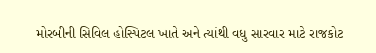મોરબીની સિવિલ હોસ્પિટલ ખાતે અને ત્યાંથી વધુ સારવાર માટે રાજકોટ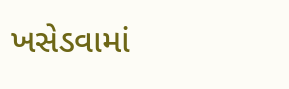ખસેડવામાં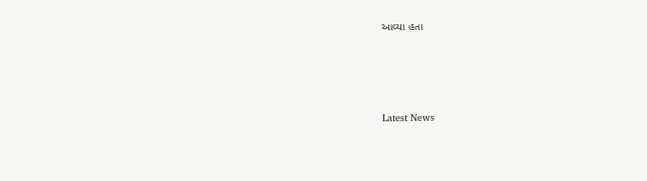આવ્યા હતા






Latest News